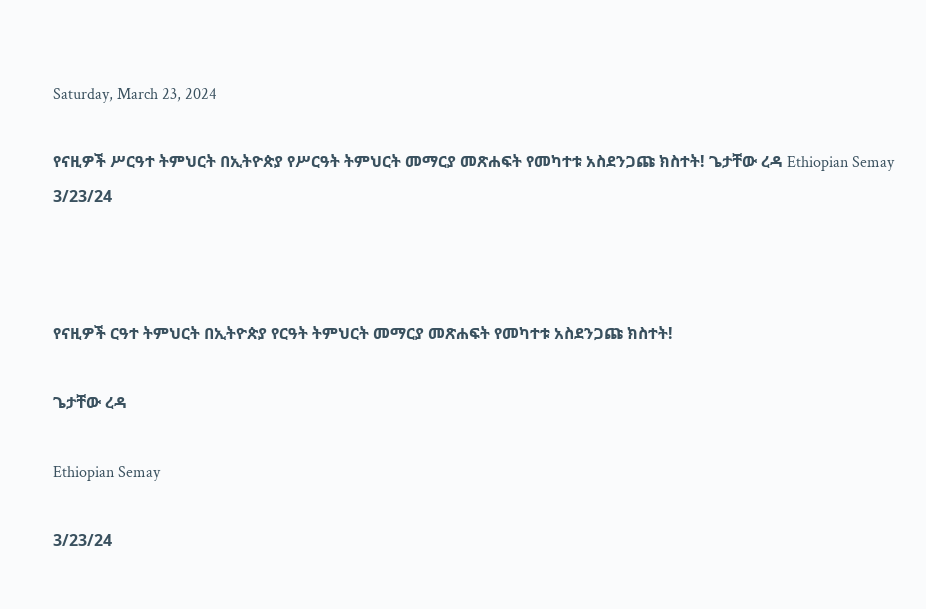Saturday, March 23, 2024

የናዚዎች ሥርዓተ ትምህርት በኢትዮጵያ የሥርዓት ትምህርት መማርያ መጽሐፍት የመካተቱ አስደንጋጩ ክስተት! ጌታቸው ረዳ Ethiopian Semay 3/23/24



የናዚዎች ርዓተ ትምህርት በኢትዮጵያ የርዓት ትምህርት መማርያ መጽሐፍት የመካተቱ አስደንጋጩ ክስተት!

ጌታቸው ረዳ

Ethiopian Semay

3/23/24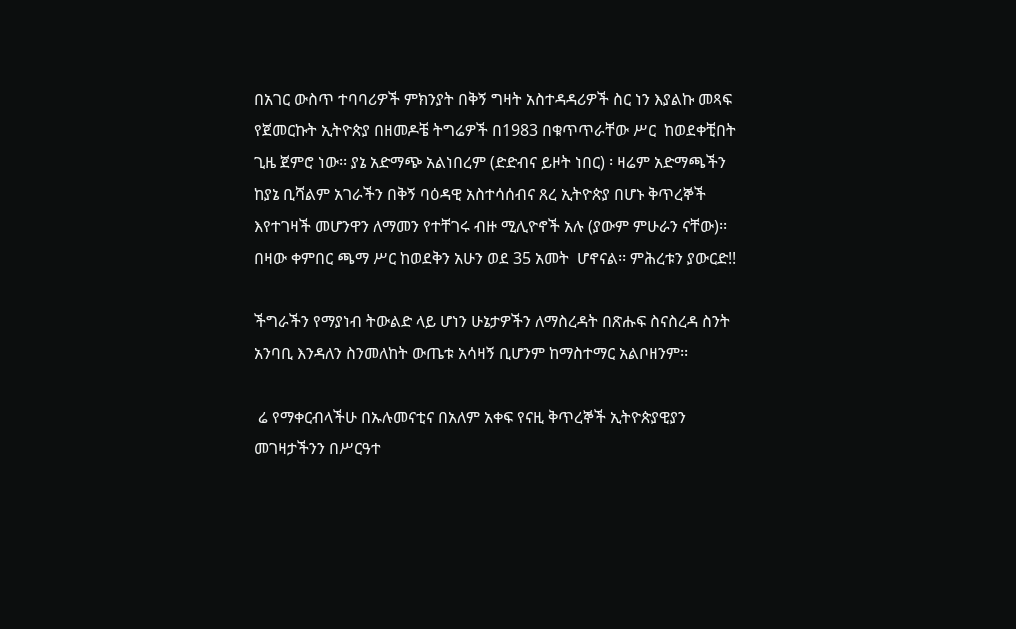በአገር ውስጥ ተባባሪዎች ምክንያት በቅኝ ግዛት አስተዳዳሪዎች ስር ነን እያልኩ መጻፍ የጀመርኩት ኢትዮጵያ በዘመዶቼ ትግሬዎች በ1983 በቁጥጥራቸው ሥር  ከወደቀቺበት ጊዜ ጀምሮ ነው፡፡ ያኔ አድማጭ አልነበረም (ድድብና ይዞት ነበር) ፡ ዛሬም አድማጫችን ከያኔ ቢሻልም አገራችን በቅኝ ባዕዳዊ አስተሳሰብና ጸረ ኢትዮጵያ በሆኑ ቅጥረኞች እየተገዛች መሆንዋን ለማመን የተቸገሩ ብዙ ሚሊዮኖች አሉ (ያውም ምሁራን ናቸው)፡፡ በዛው ቀምበር ጫማ ሥር ከወደቅን አሁን ወደ 35 አመት  ሆኖናል፡፡ ምሕረቱን ያውርድ!!

ችግራችን የማያነብ ትውልድ ላይ ሆነን ሁኔታዎችን ለማስረዳት በጽሑፍ ስናስረዳ ስንት አንባቢ እንዳለን ስንመለከት ውጤቱ አሳዛኝ ቢሆንም ከማስተማር አልቦዘንም፡፡

 ሬ የማቀርብላችሁ በኡሉመናቲና በአለም አቀፍ የናዚ ቅጥረኞች ኢትዮጵያዊያን መገዛታችንን በሥርዓተ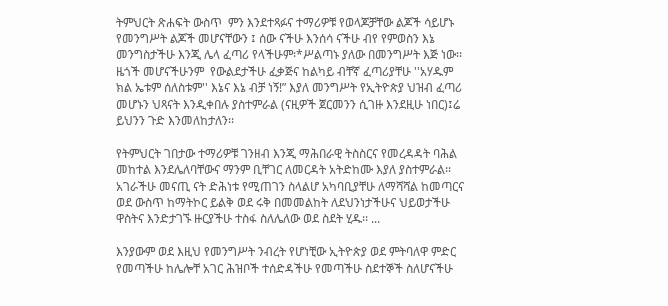ትምህርት ጽሐፍት ውስጥ  ምን እንደተጻፉና ተማሪዎቹ የወላጆቻቸው ልጆች ሳይሆኑ የመንግሥት ልጆች መሆናቸውን ፤ ሰው ናችሁ እንሰሳ ናችሁ ብየ የምወስን እኔ መንግስታችሁ እንጂ ሌላ ፈጣሪ የላችሁም፡*ሥልጣኑ ያለው በመንግሥት እጅ ነው፡፡  ዜጎች መሆናችሁንም  የውልደታችሁ ፈቃጅና ከልካይ ብቸኛ ፈጣሪያቸሁ ''አሃዱም ክል ኤቱም ሰለስቱም'' እኔና እኔ ብቻ ነኝ!” እያለ መንግሥት የኢትዮጵያ ህዝብ ፈጣሪ መሆኑን ህጻናት እንዲቀበሉ ያስተምራል (ናዚዎች ጀርመንን ሲገዙ እንደዚሁ ነበር)፤ሬ ይህንን ጉድ እንመለከታለን፡፡

የትምህርት ገበታው ተማሪዎቹ ገንዘብ እንጂ ማሕበራዊ ትስስርና የመረዳዳት ባሕል መከተል እንደሌለባቸውና ማንም ቢቸገር ለመርዳት አትድከሙ እያለ ያስተምራል፡፡ አገራችሁ መናጢ ናት ድሕነቱ የሚጠገን ስላልሆ አካባቢያቸሁ ለማሻሻል ከመጣርና ወደ ውስጥ ከማትኮር ይልቅ ወደ ሩቅ በመመልከት ለደህንነታችሁና ህይወታችሁ ዋስትና እንድታገኙ ዙርያችሁ ተስፋ ስለሌለው ወደ ስደት ሂዱ፡፡ ...

እንያውም ወደ እዚህ የመንግሥት ንብረት የሆነቺው ኢትዮጵያ ወደ ምትባለዋ ምድር የመጣችሁ ከሌሎቸ አገር ሕዝቦች ተሰድዳችሁ የመጣችሁ ስደተኞች ስለሆናችሁ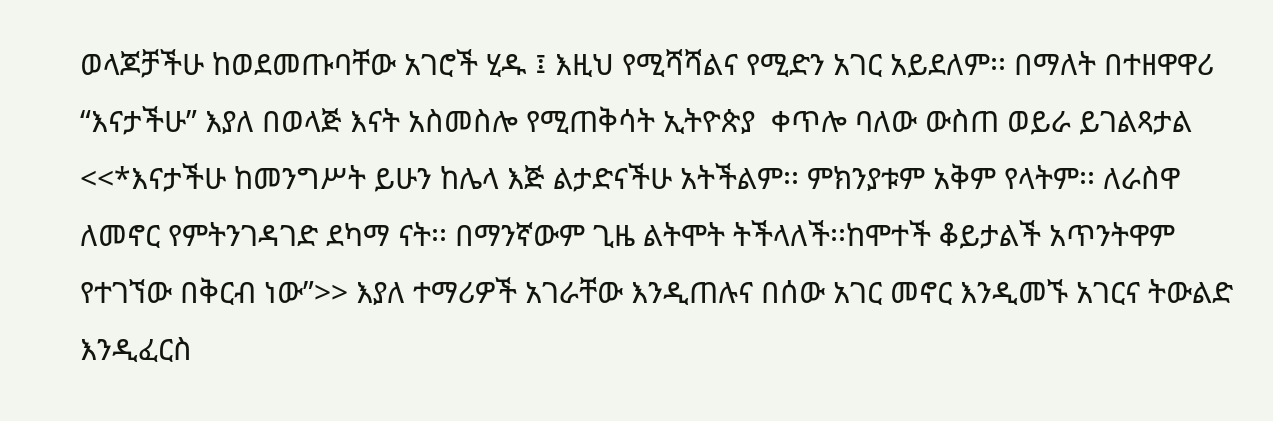ወላጆቻችሁ ከወደመጡባቸው አገሮች ሂዱ ፤ እዚህ የሚሻሻልና የሚድን አገር አይደለም፡፡ በማለት በተዘዋዋሪ “እናታችሁ” እያለ በወላጅ እናት አስመስሎ የሚጠቅሳት ኢትዮጵያ  ቀጥሎ ባለው ውስጠ ወይራ ይገልጻታል <<*እናታችሁ ከመንግሥት ይሁን ከሌላ እጅ ልታድናችሁ አትችልም፡፡ ምክንያቱም አቅም የላትም፡፡ ለራስዋ ለመኖር የምትንገዳገድ ደካማ ናት፡፡ በማንኛውም ጊዜ ልትሞት ትችላለች፡፡ከሞተች ቆይታልች አጥንትዋም የተገኘው በቅርብ ነው”>> እያለ ተማሪዎች አገራቸው እንዲጠሉና በሰው አገር መኖር እንዲመኙ አገርና ትውልድ እንዲፈርስ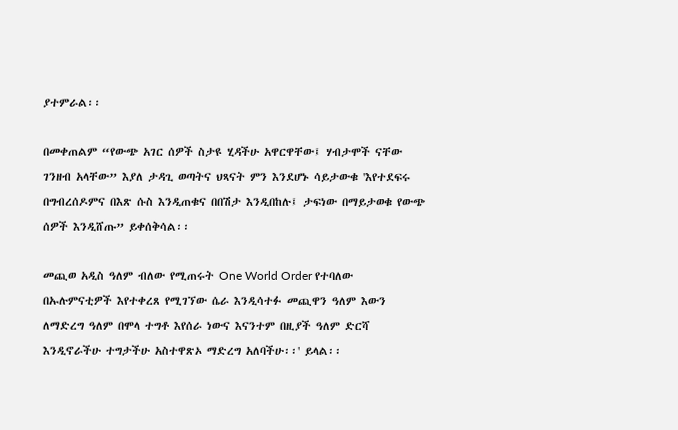ያተምራል፡፡

በመቀጠልም “የውጭ አገር ሰዎች ስታዩ ሂዳችሁ አዋርዋቸው፤ ሃብታሞች ናቸው ገንዘብ አላቸው” እያለ ታዳጊ ወጣትና ህጻናት ምን እንደሆኑ ሳይታውቁ 'እየተደፍሩ በግብረሰዶምና በእጽ ሱስ እንዲጠቁና በበሽታ እንዲበከሉ፤ ታፍነው በማይታወቁ የውጭ ሰዎች እንዲሸጡ” ይቀሰቅሳል፡፡

መጪወ አዲስ ዓለም ብለው የሚጠሩት One World Order የተባለው በኡሉምናቲዎች እየተቀረጸ የሚገኘው ሴራ እንዲሳተፉ መጪዋን ዓለም እውን ለማድረግ ዓለም በሞላ ተግቶ እየሰራ ነውና እናንተም በዚያች ዓለም ድርሻ እንዲኖራችሁ ተግታችሁ አስተዋጽኦ ማድረግ አለባችሁ፡፡' ይላል፡፡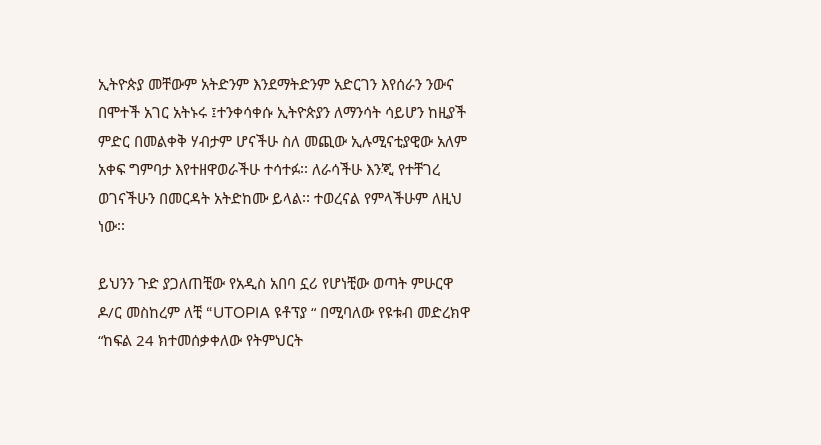ኢትዮጵያ መቸውም አትድንም እንደማትድንም አድርገን እየሰራን ንውና በሞተች አገር አትኑሩ ፤ተንቀሳቀሱ ኢትዮጵያን ለማንሳት ሳይሆን ከዚያች ምድር በመልቀቅ ሃብታም ሆናችሁ ስለ መጪው ኢሉሚናቲያዊው አለም አቀፍ ግምባታ እየተዘዋወራችሁ ተሳተፉ፡፡ ለራሳችሁ እንጂ የተቸገረ ወገናችሁን በመርዳት አትድከሙ ይላል፡፡ ተወረናል የምላችሁም ለዚህ ነው፡፡

ይህንን ጉድ ያጋለጠቺው የአዲስ አበባ ኗሪ የሆነቺው ወጣት ምሁርዋ ዶ/ር መስከረም ለቺ “UTOPIA ዩቶፕያ “ በሚባለው የዩቱብ መድረክዋ “ከፍል 24 ክተመሰቃቀለው የትምህርት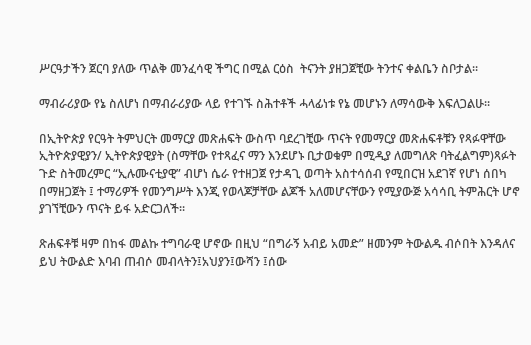ሥርዓታችን ጀርባ ያለው ጥልቅ መንፈሳዊ ችግር በሚል ርዕስ  ትናንት ያዘጋጀቺው ትንተና ቀልቤን ስቦታል፡፡

ማብራሪያው የኔ ስለሆነ በማብራሪያው ላይ የተገኙ ስሕተቶች ሓላፊነቱ የኔ መሆኑን ለማሳውቅ እፍለጋልሁ፡፡

በኢትዮጵያ የርዓት ትምህርት መማርያ መጽሐፍት ውስጥ ባደረገቺው ጥናት የመማርያ መጽሐፍቶቹን የጻፉዋቸው ኢትዮጵያዊያን/ ኢትዮጵያዊያት (ስማቸው የተጻፈና ማን እንደሆኑ ቢታወቁም በሚዲያ ለመግለጽ ባትፈልግም)ጻፉት ጉድ ስትመረምር “ኢሉሙናቲያዊ” ብሆነ ሴራ የተዘጋጀ የታዳጊ ወጣት አስተሳሰብ የሚበርዝ አደገኛ የሆነ ሰበካ በማዘጋጀት ፤ ተማሪዎች የመንግሥት እንጂ የወላጆቻቸው ልጆች አለመሆናቸውን የሚያውጅ አሳሳቢ ትምሕርት ሆኖ ያገኘቺውን ጥናት ይፋ አድርጋለች፡፡

ጽሐፍቶቹ ዛም በከፋ መልኩ ተግባራዊ ሆኖው በዚህ “በግራኝ አብይ አመድ” ዘመንም ትውልዱ ብሶበት እንዳለና ይህ ትውልድ እባብ ጠብሶ መብላትን፤አህያን፤ውሻን ፤ሰው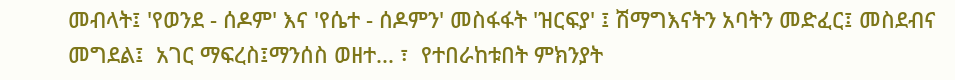መብላት፤ 'የወንደ - ሰዶም' እና 'የሴተ - ሰዶምን' መስፋፋት 'ዝርፍያ' ፤ ሽማግእናትን አባትን መድፈር፤ መስደብና መግደል፤  አገር ማፍረስ፤ማንሰስ ወዘተ... ፣  የተበራከቱበት ምክንያት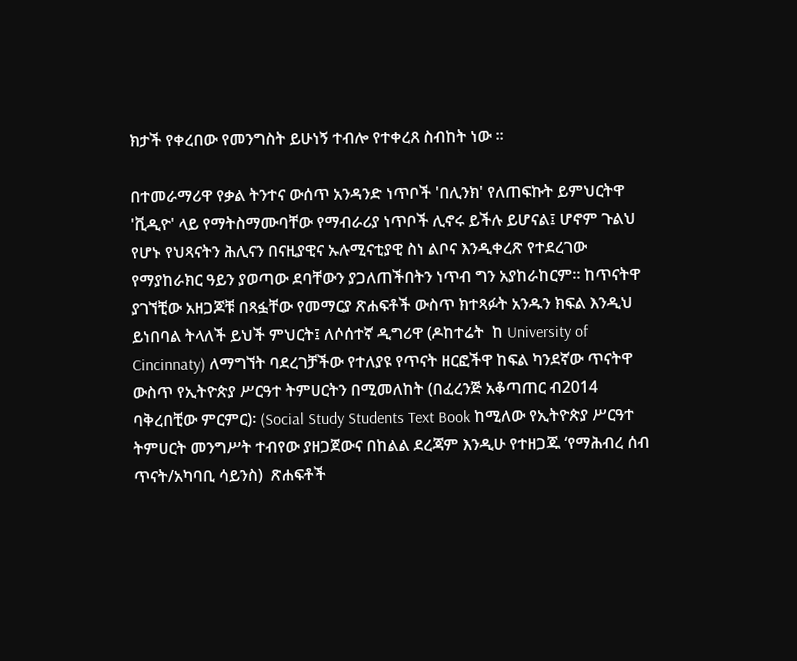ክታች የቀረበው የመንግስት ይሁነኝ ተብሎ የተቀረጸ ስብከት ነው ፡፡

በተመራማሪዋ የቃል ትንተና ውሰጥ አንዳንድ ነጥቦች 'በሊንክ' የለጠፍኩት ይምህርትዋ 'ቪዲዮ' ላይ የማትስማሙባቸው የማብራሪያ ነጥቦች ሊኖሩ ይችሉ ይሆናል፤ ሆኖም ጉልህ የሆኑ የህጻናትን ሕሊናን በናዚያዊና ኡሉሚናቲያዊ ስነ ልቦና እንዲቀረጽ የተደረገው የማያከራክር ዓይን ያወጣው ደባቸውን ያጋለጠችበትን ነጥብ ግን አያከራከርም፡፡ ከጥናትዋ ያገኘቺው አዘጋጆቹ በጻፏቸው የመማርያ ጽሐፍቶች ውስጥ ክተጻፉት አንዱን ክፍል እንዲህ ይነበባል ትላለች ይህች ምህርት፤ ለሶሰተኛ ዲግሪዋ (ዶከተሬት  ከ University of Cincinnaty) ለማግኘት ባደረገቻችው የተለያዩ የጥናት ዘርፎችዋ ከፍል ካንደኛው ጥናትዋ ውስጥ የኢትዮጵያ ሥርዓተ ትምሀርትን በሚመለከት (በፈረንጅ አቆጣጠር ብ2014 ባቅረበቺው ምርምር)፡ (Social Study Students Text Book ከሚለው የኢትዮጵያ ሥርዓተ ትምሀርት መንግሥት ተብየው ያዘጋጀውና በከልል ደረጃም እንዲሁ የተዘጋጁ ‘የማሕብረ ሰብ ጥናት/አካባቢ ሳይንስ)  ጽሐፍቶች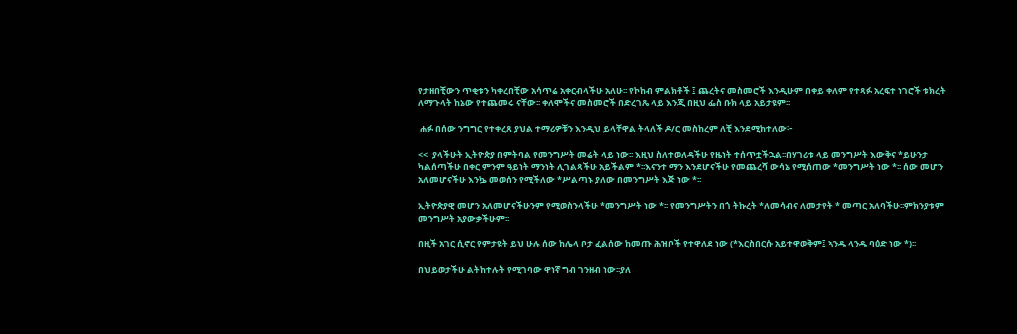የታዘበቺውን ጥቂቱን ካቀረበቺው አሳጥሬ አቀርብላችሁ አለሁ፡፡ የኮከብ ምልክቶች ፤ ጨረትና መስመሮች እንዲሁም በቀይ ቀለም የተጻፉ አረፍተ ነገሮች ቱክረት  ለማጉላት ከኔው የተጨመሩ ናቸው፡፡ ቀለሞችና መስመሮች በድረገጼ ላይ እንጂ በዚህ ፌስ ቡክ ላይ አይታዩም፡፡

 ሐፉ በሰው ንግግር የተቀረጸ ያህል ተማሪዎቹን እንዲህ ይላቸዋል ትላለች ዶ/ር መስከረም ለቺ እንደሚከተለው፦

<<  ያላችሁት ኢትዮጵያ በምትባል የመንግሥት መሬት ላይ ነው፡፡ እዚህ ስለተወለዳችሁ የዜነት ተሰጥቷችኋል፡፡በሃገሪቱ ላይ መንግሥት እውቅና *ይሁንታ ካልሰጣችሁ በቀር ምንም ዓይነት ማንነት ሊገልጻችሁ አይችልም *፡፡እናንተ ማን እንደሆናችሁ የመጨረሻ ውሳኔ የሚሰጠው *መንግሥት ነው *፡፡ ሰው መሆን አለመሆናችሁ እንኴ መወሰን የሚችለው *ሥልጣኑ ያለው በመንግሥት እጅ ነው *፡፡

ኢትዮጵያዊ መሆን አለመሆናችሁንም የሚወስንላችሁ *መንግሥት ነው *፡፡ የመንግሥትን በጎ ትኩረት *ለመሳብና ለመታየት * መጣር አለባችሁ፡፡ምክንያቱም መንግሥት አያውቃችሁም፡፡

በዚች አገር ሲኖር የምታዩት ይህ ሁሉ ሰው ከሌላ ቦታ ፈልሰው ከመጡ ሕዝቦች የተዋለደ ነው (*እርስበርሱ አይተዋወቅም፤ ኣንዱ ላንዱ ባዕድ ነው *)፡፡

በህይወታችሁ ልትከተሉት የሚገባው ዋነኛ ግብ ገንዘብ ነው፡፡ያለ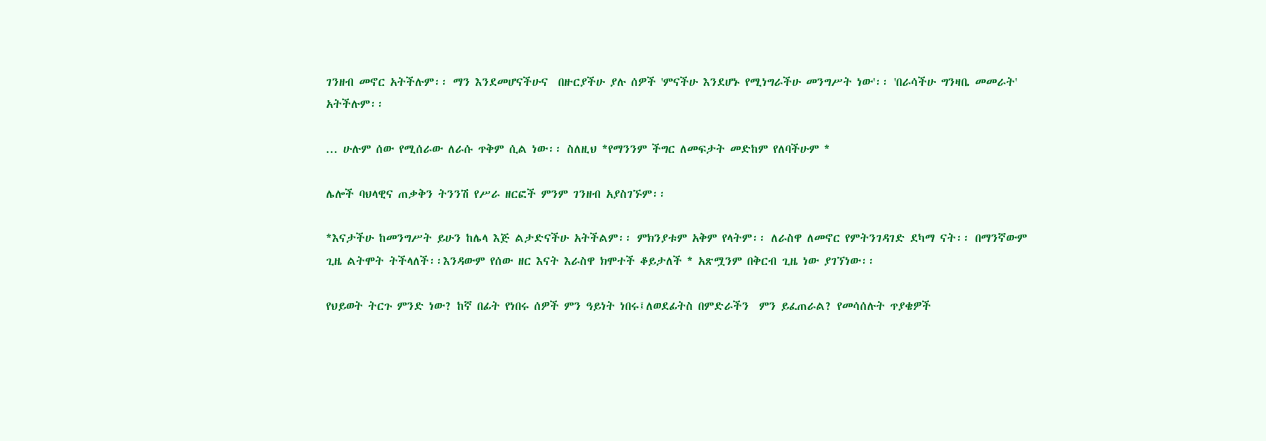ገንዘብ መኖር አትችሉም፡፡ ማን እንደመሆናችሁና  በዙርያችሁ ያሉ ሰዎች 'ምናችሁ እንደሆኑ የሚነግራችሁ መንግሥት ነው'፡፡ 'በራሳችሁ ግንዛቤ መመራት' አትችሉም፡፡

... ሁሉም ሰው የሚሰራው ለራሱ ጥቅም ሲል ነው፡፡ ስለዚህ *የማንንም ችግር ለመፍታት መድከም የለባችሁም *

ሌሎች ባህላዊና ጠቃቅን ትንንሽ የሥራ ዘርፎች ምንም ገንዘብ አያስገኙም፡፡

*እናታችሁ ከመንግሥት ይሁን ከሌላ እጅ ልታድናችሁ አትችልም፡፡ ምክንያቱም አቅም የላትም፡፡ ለራስዋ ለመኖር የምትንገዳገድ ደካማ ናት፡፡ በማንኛውም ጊዜ ልትሞት ትችላለች፡፡እንዳውም የሰው ዘር እናት እራስዋ ክሞተች ቆይታለች * አጽሟንም በቅርብ ጊዜ ነው ያገኘነው፡፡

የህይወት ትርጉ ምንድ ነው? ከኛ በፊት የነበሩ ሰዎች ምን ዓይነት ነበሩ፤ለወደፊትስ በምድራችን  ምን ይፈጠራል? የመሳሰሉት ጥያቄዎች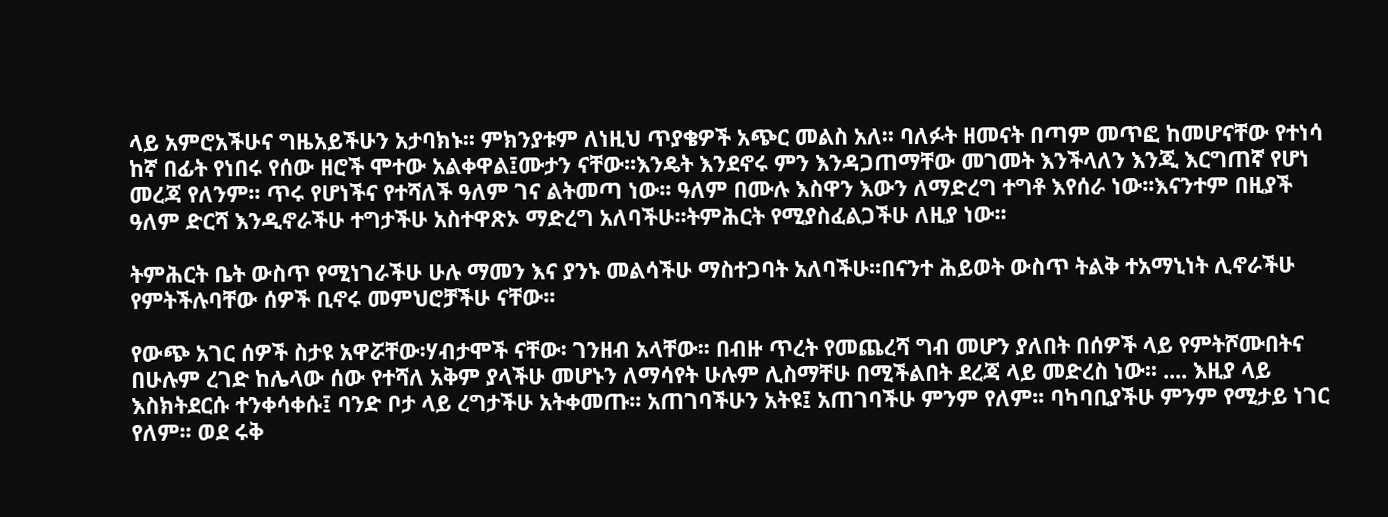ላይ አምሮአችሁና ግዜአይችሁን አታባክኑ፡፡ ምክንያቱም ለነዚህ ጥያቄዎች አጭር መልስ አለ፡፡ ባለፉት ዘመናት በጣም መጥፎ ከመሆናቸው የተነሳ ከኛ በፊት የነበሩ የሰው ዘሮች ሞተው አልቀዋል፤ሙታን ናቸው፡፡እንዴት እንደኖሩ ምን እንዳጋጠማቸው መገመት እንችላለን እንጂ እርግጠኛ የሆነ መረጃ የለንም፡፡ ጥሩ የሆነችና የተሻለች ዓለም ገና ልትመጣ ነው፡፡ ዓለም በሙሉ እስዋን እውን ለማድረግ ተግቶ እየሰራ ነው፡፡እናንተም በዚያች ዓለም ድርሻ እንዲኖራችሁ ተግታችሁ አስተዋጽኦ ማድረግ አለባችሁ፡፡ትምሕርት የሚያስፈልጋችሁ ለዚያ ነው፡፡

ትምሕርት ቤት ውስጥ የሚነገራችሁ ሁሉ ማመን እና ያንኑ መልሳችሁ ማስተጋባት አለባችሁ፡፡በናንተ ሕይወት ውስጥ ትልቅ ተአማኒነት ሊኖራችሁ የምትችሉባቸው ሰዎች ቢኖሩ መምህሮቻችሁ ናቸው፡፡

የውጭ አገር ሰዎች ስታዩ አዋሯቸው፡ሃብታሞች ናቸው፡ ገንዘብ አላቸው፡፡ በብዙ ጥረት የመጨረሻ ግብ መሆን ያለበት በሰዎች ላይ የምትሾሙበትና በሁሉም ረገድ ከሌላው ሰው የተሻለ አቅም ያላችሁ መሆኑን ለማሳየት ሁሉም ሊስማቸሁ በሚችልበት ደረጃ ላይ መድረስ ነው፡፡ .... እዚያ ላይ እስክትደርሱ ተንቀሳቀሱ፤ ባንድ ቦታ ላይ ረግታችሁ አትቀመጡ፡፡ አጠገባችሁን አትዩ፤ አጠገባችሁ ምንም የለም፡፡ ባካባቢያችሁ ምንም የሚታይ ነገር የለም፡፡ ወደ ሩቅ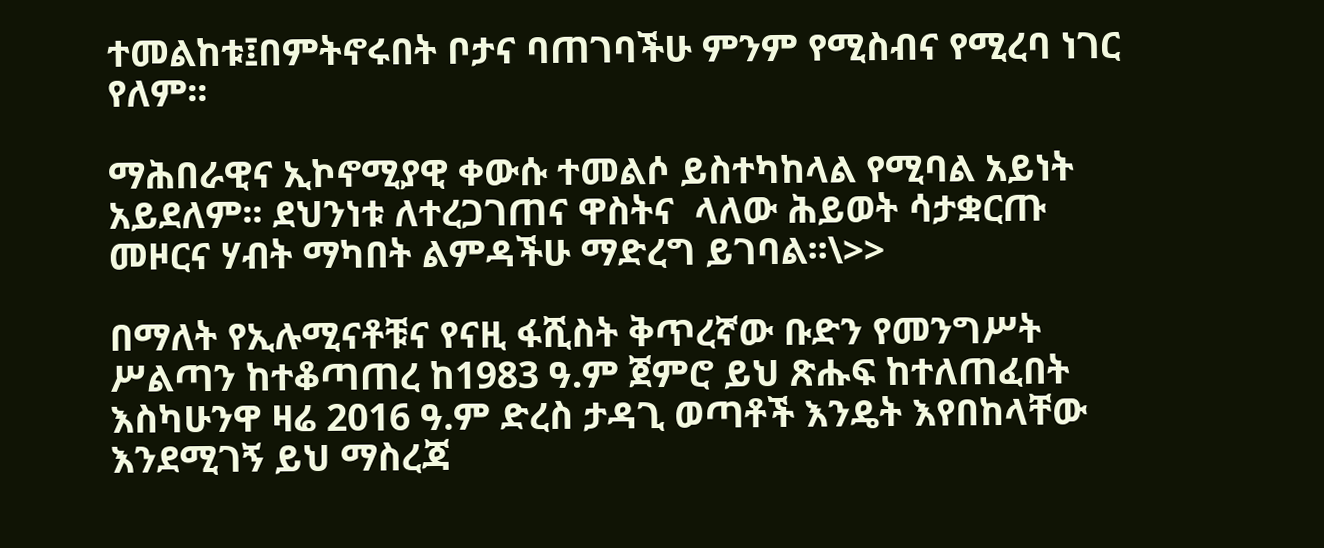ተመልከቱ፤በምትኖሩበት ቦታና ባጠገባችሁ ምንም የሚስብና የሚረባ ነገር የለም፡፡

ማሕበራዊና ኢኮኖሚያዊ ቀውሱ ተመልሶ ይስተካከላል የሚባል አይነት አይደለም፡፡ ደህንነቱ ለተረጋገጠና ዋስትና  ላለው ሕይወት ሳታቋርጡ መዞርና ሃብት ማካበት ልምዳችሁ ማድረግ ይገባል፡፡\>>

በማለት የኢሉሚናቶቹና የናዚ ፋሺስት ቅጥረኛው ቡድን የመንግሥት ሥልጣን ከተቆጣጠረ ከ1983 ዓ.ም ጀምሮ ይህ ጽሑፍ ከተለጠፈበት እስካሁንዋ ዛሬ 2016 ዓ.ም ድረስ ታዳጊ ወጣቶች እንዴት እየበከላቸው እንደሚገኝ ይህ ማስረጃ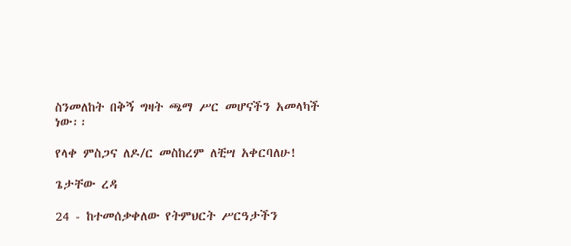ስንመለከት በቅኝ ግዛት ጫማ ሥር መሆናችን አመላካች ነው፡፡

የላቀ ምስጋና ለዶ/ር መስከረም ለቺሣ አቀርባለሁ!

ጌታቸው ረዳ

24 - ከተመሰቃቀለው የትምህርት ሥርዓታችን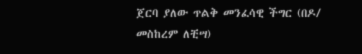ጀርባ ያለው ጥልቅ መንፈሳዊ ችግር (በዶ/ መስከረም ለቺሣ)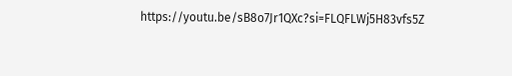https://youtu.be/sB8o7Jr1QXc?si=FLQFLWj5H83vfs5Z